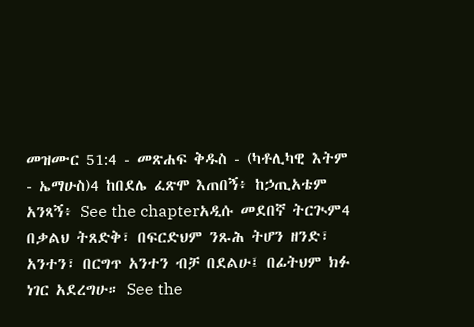መዝሙር 51:4 - መጽሐፍ ቅዱስ - (ካቶሊካዊ እትም - ኤማሁስ)4 ከበደሌ ፈጽሞ እጠበኝ፥ ከኃጢአቴም አንጻኝ፥ See the chapterአዲሱ መደበኛ ትርጒም4 በቃልህ ትጸድቅ፣ በፍርድህም ንጹሕ ትሆን ዘንድ፣ አንተን፣ በርግጥ አንተን ብቻ በደልሁ፤ በፊትህም ክፉ ነገር አደረግሁ። See the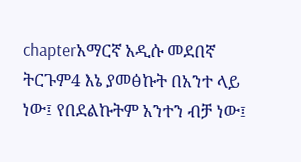chapterአማርኛ አዲሱ መደበኛ ትርጉም4 እኔ ያመፅኩት በአንተ ላይ ነው፤ የበደልኩትም አንተን ብቻ ነው፤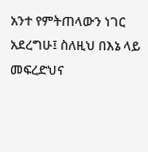አንተ የምትጠላውን ነገር አደረግሁ፤ ስለዚህ በእኔ ላይ መፍረድህና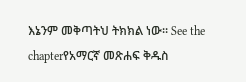እኔንም መቅጣትህ ትክክል ነው። See the chapterየአማርኛ መጽሐፍ ቅዱስ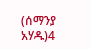(ሰማንያ አሃዱ)4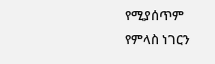የሚያሰጥም የምላስ ነገርን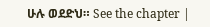ሁሉ ወደድህ። See the chapter |